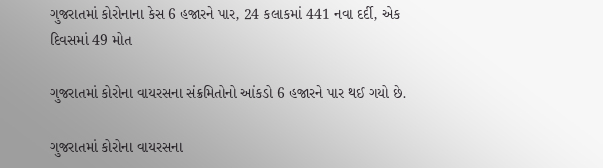ગુજરાતમાં કોરોનાના કેસ 6 હજારને પાર, 24 કલાકમાં 441 નવા દર્દી, એક દિવસમાં 49 મોત

ગુજરાતમાં કોરોના વાયરસના સંક્રમિતોનો આંકડો 6 હજારને પાર થઈ ગયો છે.

ગુજરાતમાં કોરોના વાયરસના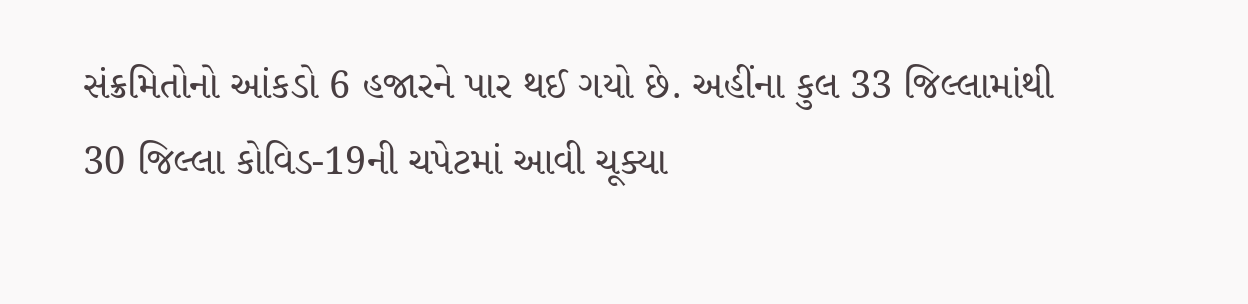સંક્રમિતોનો આંકડો 6 હજારને પાર થઈ ગયો છે. અહીંના કુલ 33 જિલ્લામાંથી 30 જિલ્લા કોવિડ-19ની ચપેટમાં આવી ચૂક્યા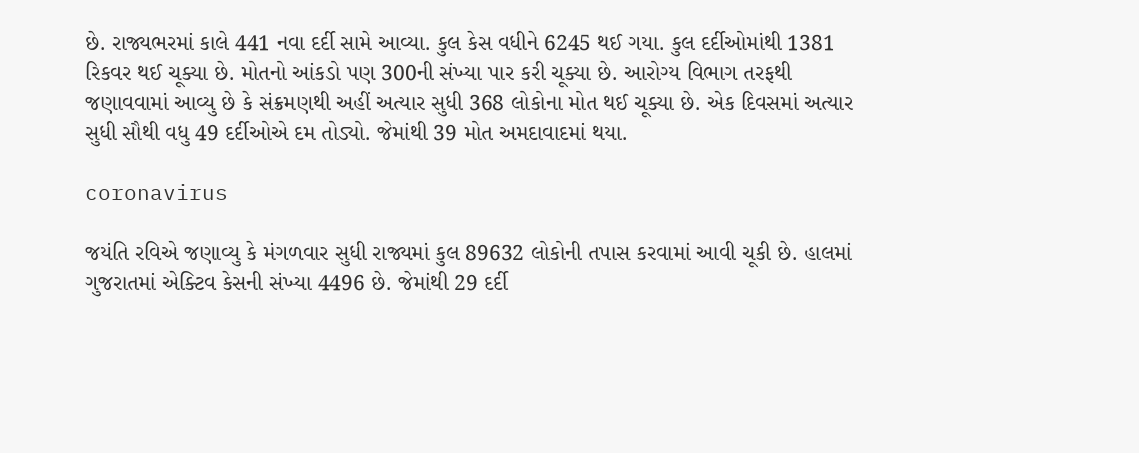છે. રાજ્યભરમાં કાલે 441 નવા દર્દી સામે આવ્યા. કુલ કેસ વધીને 6245 થઈ ગયા. કુલ દર્દીઓમાંથી 1381 રિકવર થઈ ચૂક્યા છે. મોતનો આંકડો પણ 300ની સંખ્યા પાર કરી ચૂક્યા છે. આરોગ્ય વિભાગ તરફથી જણાવવામાં આવ્યુ છે કે સંક્રમણથી અહીં અત્યાર સુધી 368 લોકોના મોત થઈ ચૂક્યા છે. એક દિવસમાં અત્યાર સુધી સૌથી વધુ 49 દર્દીઓએ દમ તોડ્યો. જેમાંથી 39 મોત અમદાવાદમાં થયા.

coronavirus

જયંતિ રવિએ જણાવ્યુ કે મંગળવાર સુધી રાજ્યમાં કુલ 89632 લોકોની તપાસ કરવામાં આવી ચૂકી છે. હાલમાં ગુજરાતમાં એક્ટિવ કેસની સંખ્યા 4496 છે. જેમાંથી 29 દર્દી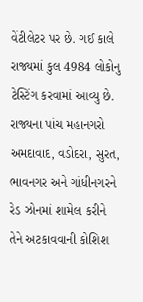વેંટીલેટર પર છે. ગઈ કાલે રાજ્યમાં કુલ 4984 લોકોનુ ટેસ્ટિંગ કરવામાં આવ્યુ છે. રાજ્યના પાંચ મહાનગરો અમદાવાદ, વડોદરા, સુરત, ભાવનગર અને ગાંધીનગરને રેડ ઝોનમાં શામેલ કરીને તેને અટકાવવાની કોશિશ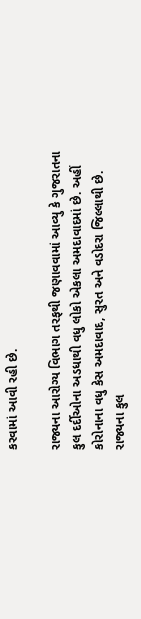કરવામાં આવી રહી છે.

રાજ્યના આરોગ્ય વિભાગ તરફથી જણાવવામાં આવ્યુ કે ગુજરાતના કુલ દર્દીઓના અડધાથી વધુ લોકો એકલા અમદાવાદમાં છે. અહીં કોરોનાના વધુ કેસ અમદાવાદ, સુરત અને વડોદરા જિલ્લાથી છે. રાજ્યના કુલ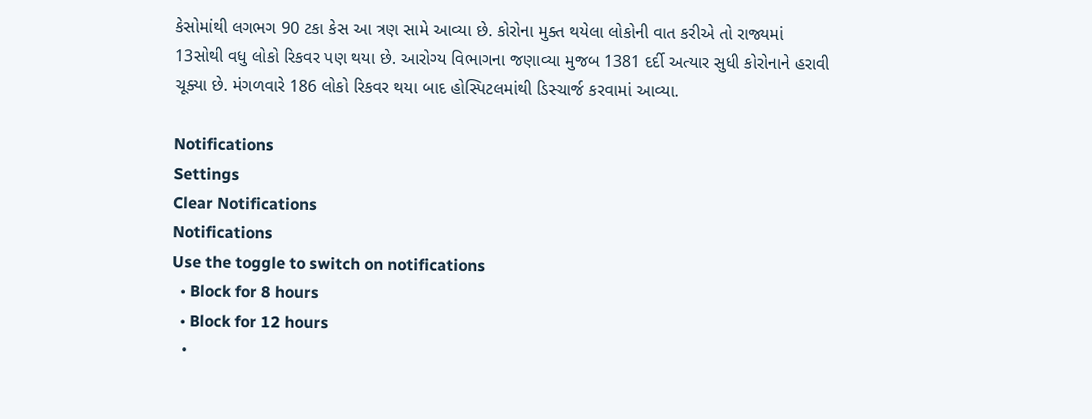કેસોમાંથી લગભગ 90 ટકા કેસ આ ત્રણ સામે આવ્યા છે. કોરોના મુક્ત થયેલા લોકોની વાત કરીએ તો રાજ્યમાં 13સોથી વધુ લોકો રિકવર પણ થયા છે. આરોગ્ય વિભાગના જણાવ્યા મુજબ 1381 દર્દી અત્યાર સુધી કોરોનાને હરાવી ચૂક્યા છે. મંગળવારે 186 લોકો રિકવર થયા બાદ હોસ્પિટલમાંથી ડિસ્ચાર્જ કરવામાં આવ્યા.

Notifications
Settings
Clear Notifications
Notifications
Use the toggle to switch on notifications
  • Block for 8 hours
  • Block for 12 hours
  •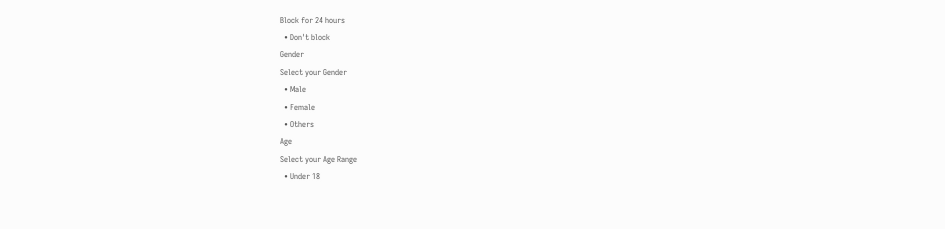Block for 24 hours
  • Don't block
Gender
Select your Gender
  • Male
  • Female
  • Others
Age
Select your Age Range
  • Under 18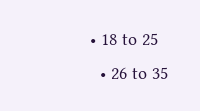• 18 to 25
  • 26 to 35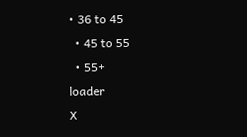• 36 to 45
  • 45 to 55
  • 55+
loader
X